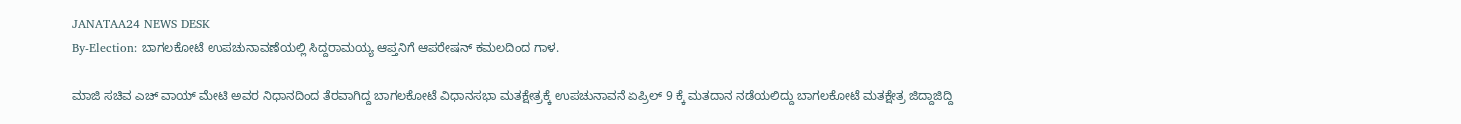JANATAA24 NEWS DESK
By-Election: ಬಾಗಲಕೋಟೆ ಉಪಚುನಾವಣೆಯಲ್ಲಿ ಸಿದ್ದರಾಮಯ್ಯ ಆಪ್ತನಿಗೆ ಆಪರೇಷನ್ ಕಮಲದಿಂದ ಗಾಳ.

ಮಾಜಿ ಸಚಿವ ಎಚ್ ವಾಯ್ ಮೇಟಿ ಅವರ ನಿಧಾನದಿಂದ ತೆರವಾಗಿದ್ದ ಬಾಗಲಕೋಟೆ ವಿಧಾನಸಭಾ ಮತಕ್ಷೇತ್ರಕ್ಕೆ ಉಪಚುನಾವನೆ ಏಪ್ರಿಲ್ 9 ಕ್ಕೆ ಮತದಾನ ನಡೆಯಲಿದ್ದು ಬಾಗಲಕೋಟೆ ಮತಕ್ಷೇತ್ರ ಜಿದ್ದಾಜಿದ್ದಿ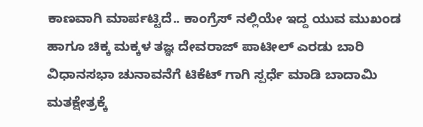ಕಾಣವಾಗಿ ಮಾರ್ಪಟ್ಟಿದೆ.. ಕಾಂಗ್ರೆಸ್ ನಲ್ಲಿಯೇ ಇದ್ದ ಯುವ ಮುಖಂಡ ಹಾಗೂ ಚಿಕ್ಕ ಮಕ್ಕಳ ತಜ್ಞ ದೇವರಾಜ್ ಪಾಟೀಲ್ ಎರಡು ಬಾರಿ ವಿಧಾನಸಭಾ ಚುನಾವನೆಗೆ ಟಿಕೆಟ್ ಗಾಗಿ ಸ್ಪರ್ಧೆ ಮಾಡಿ ಬಾದಾಮಿ ಮತಕ್ಷೇತ್ರಕ್ಕೆ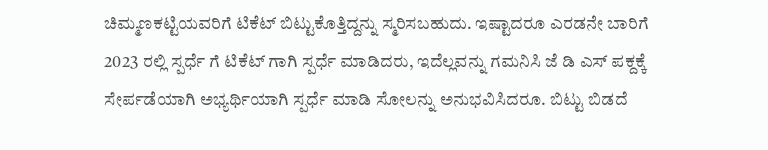ಚಿಮ್ಮಣಕಟ್ಟಿಯವರಿಗೆ ಟಿಕೆಟ್ ಬಿಟ್ಟುಕೊತ್ತಿದ್ದನ್ನು ಸ್ಮರಿಸಬಹುದು. ಇಷ್ಟಾದರೂ ಎರಡನೇ ಬಾರಿಗೆ 2023 ರಲ್ಲಿ ಸ್ಪರ್ಧೆ ಗೆ ಟಿಕೆಟ್ ಗಾಗಿ ಸ್ಪರ್ಧೆ ಮಾಡಿದರು, ಇದೆಲ್ಲವನ್ನು ಗಮನಿಸಿ ಜೆ ಡಿ ಎಸ್ ಪಕ್ದಕ್ಕೆ ಸೇರ್ಪಡೆಯಾಗಿ ಅಭ್ಯರ್ಥಿಯಾಗಿ ಸ್ಪರ್ಧೆ ಮಾಡಿ ಸೋಲನ್ನು ಅನುಭವಿಸಿದರೂ. ಬಿಟ್ಟು ಬಿಡದೆ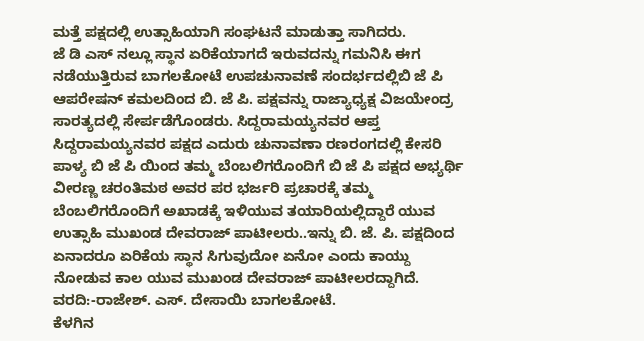ಮತ್ತೆ ಪಕ್ಷದಲ್ಲಿ ಉತ್ಸಾಹಿಯಾಗಿ ಸಂಘಟನೆ ಮಾಡುತ್ತಾ ಸಾಗಿದರು.
ಜೆ ಡಿ ಎಸ್ ನಲ್ಲೂ ಸ್ಥಾನ ಏರಿಕೆಯಾಗದೆ ಇರುವದನ್ನು ಗಮನಿಸಿ ಈಗ ನಡೆಯುತ್ತಿರುವ ಬಾಗಲಕೋಟೆ ಉಪಚುನಾವಣೆ ಸಂದರ್ಭದಲ್ಲಿಬಿ ಜೆ ಪಿ ಆಪರೇಷನ್ ಕಮಲದಿಂದ ಬಿ. ಜೆ ಪಿ. ಪಕ್ಷವನ್ನು ರಾಜ್ಯಾಧ್ಯಕ್ಷ ವಿಜಯೇಂದ್ರ ಸಾರತ್ಯದಲ್ಲಿ ಸೇರ್ಪಡೆಗೊಂಡರು. ಸಿದ್ದರಾಮಯ್ಯನವರ ಆಪ್ತ ಸಿದ್ದರಾಮಯ್ಯನವರ ಪಕ್ಷದ ಎದುರು ಚುನಾವಣಾ ರಣರಂಗದಲ್ಲಿ ಕೇಸರಿ ಪಾಳ್ಯ ಬಿ ಜೆ ಪಿ ಯಿಂದ ತಮ್ಮ ಬೆಂಬಲಿಗರೊಂದಿಗೆ ಬಿ ಜೆ ಪಿ ಪಕ್ಷದ ಅಭ್ಯರ್ಥಿ ವೀರಣ್ಣ ಚರಂತಿಮಠ ಅವರ ಪರ ಭರ್ಜರಿ ಪ್ರಚಾರಕ್ಕೆ ತಮ್ಮ ಬೆಂಬಲಿಗರೊಂದಿಗೆ ಅಖಾಡಕ್ಕೆ ಇಳಿಯುವ ತಯಾರಿಯಲ್ಲಿದ್ದಾರೆ ಯುವ ಉತ್ಸಾಹಿ ಮುಖಂಡ ದೇವರಾಜ್ ಪಾಟೀಲರು..ಇನ್ನು ಬಿ. ಜೆ. ಪಿ. ಪಕ್ಷದಿಂದ ಏನಾದರೂ ಏರಿಕೆಯ ಸ್ಥಾನ ಸಿಗುವುದೋ ಏನೋ ಎಂದು ಕಾಯ್ದು ನೋಡುವ ಕಾಲ ಯುವ ಮುಖಂಡ ದೇವರಾಜ್ ಪಾಟೀಲರದ್ದಾಗಿದೆ.
ವರದಿ:-ರಾಜೇಶ್. ಎಸ್. ದೇಸಾಯಿ ಬಾಗಲಕೋಟೆ.
ಕೆಳಗಿನ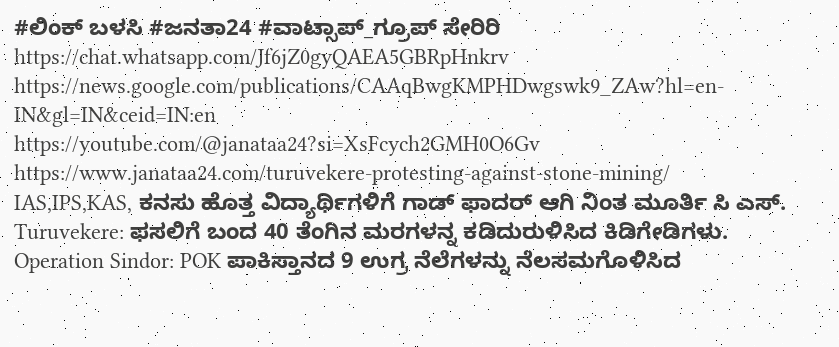#ಲಿಂಕ್ ಬಳಸಿ #ಜನತಾ24 #ವಾಟ್ಸಾಪ್_ಗ್ರೂಪ್ ಸೇರಿರಿ https://chat.whatsapp.com/Jf6jZ0gyQAEA5GBRpHnkrv
https://news.google.com/publications/CAAqBwgKMPHDwgswk9_ZAw?hl=en-IN&gl=IN&ceid=IN:en
https://youtube.com/@janataa24?si=XsFcych2GMH0O6Gv
https://www.janataa24.com/turuvekere-protesting-against-stone-mining/
IAS,IPS,KAS, ಕನಸು ಹೊತ್ತ ವಿದ್ಯಾರ್ಥಿಗಳಿಗೆ ಗಾಡ್ ಫಾದರ್ ಆಗಿ ನಿಂತ ಮೂರ್ತಿ ಸಿ ಎಸ್.
Turuvekere: ಫಸಲಿಗೆ ಬಂದ 40 ತೆಂಗಿನ ಮರಗಳನ್ನ ಕಡಿದುರುಳಿಸಿದ ಕಿಡಿಗೇಡಿಗಳು.
Operation Sindor: POK ಪಾಕಿಸ್ತಾನದ 9 ಉಗ್ರ ನೆಲೆಗಳನ್ನು ನೆಲಸಮಗೊಳಿಸಿದ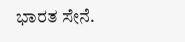ಭಾರತ ಸೇನೆ.